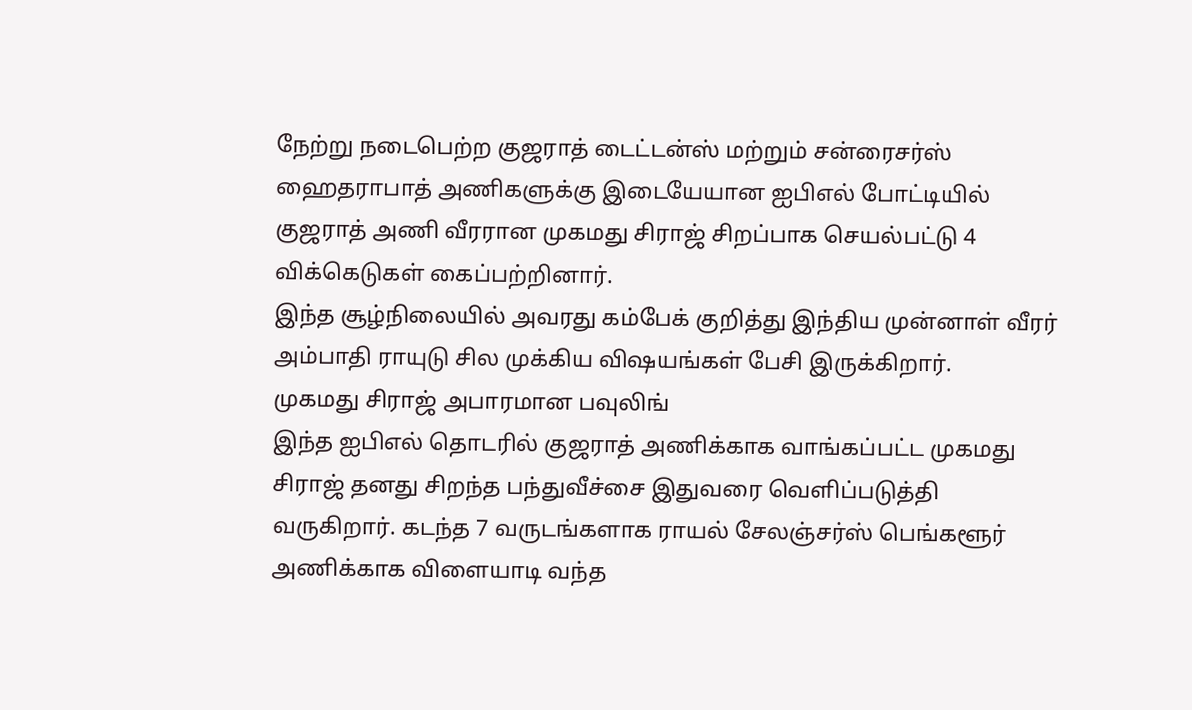நேற்று நடைபெற்ற குஜராத் டைட்டன்ஸ் மற்றும் சன்ரைசர்ஸ் ஹைதராபாத் அணிகளுக்கு இடையேயான ஐபிஎல் போட்டியில் குஜராத் அணி வீரரான முகமது சிராஜ் சிறப்பாக செயல்பட்டு 4 விக்கெடுகள் கைப்பற்றினார்.
இந்த சூழ்நிலையில் அவரது கம்பேக் குறித்து இந்திய முன்னாள் வீரர் அம்பாதி ராயுடு சில முக்கிய விஷயங்கள் பேசி இருக்கிறார்.
முகமது சிராஜ் அபாரமான பவுலிங்
இந்த ஐபிஎல் தொடரில் குஜராத் அணிக்காக வாங்கப்பட்ட முகமது சிராஜ் தனது சிறந்த பந்துவீச்சை இதுவரை வெளிப்படுத்தி வருகிறார். கடந்த 7 வருடங்களாக ராயல் சேலஞ்சர்ஸ் பெங்களூர் அணிக்காக விளையாடி வந்த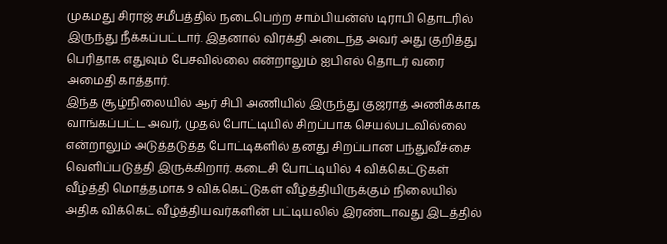முகமது சிராஜ் சமீபத்தில் நடைபெற்ற சாம்பியன்ஸ் டிராபி தொடரில் இருந்து நீக்கப்பட்டார். இதனால் விரக்தி அடைந்த அவர் அது குறித்து பெரிதாக எதுவும் பேசவில்லை என்றாலும் ஐபிஎல் தொடர் வரை அமைதி காத்தார்.
இந்த சூழ்நிலையில் ஆர் சிபி அணியில் இருந்து குஜராத் அணிக்காக வாங்கப்பட்ட அவர், முதல் போட்டியில் சிறப்பாக செயல்படவில்லை என்றாலும் அடுத்தடுத்த போட்டிகளில் தனது சிறப்பான பந்துவீச்சை வெளிப்படுத்தி இருக்கிறார். கடைசி போட்டியில் 4 விக்கெட்டுகள் வீழ்த்தி மொத்தமாக 9 விக்கெட்டுகள் வீழ்த்தியிருக்கும் நிலையில் அதிக விக்கெட் வீழ்த்தியவர்களின் பட்டியலில் இரண்டாவது இடத்தில்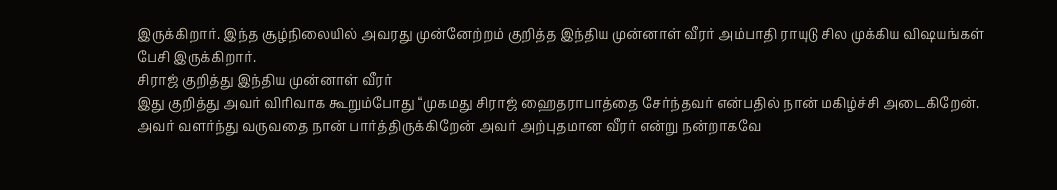இருக்கிறார். இந்த சூழ்நிலையில் அவரது முன்னேற்றம் குறித்த இந்திய முன்னாள் வீரர் அம்பாதி ராயுடு சில முக்கிய விஷயங்கள் பேசி இருக்கிறார்.
சிராஜ் குறித்து இந்திய முன்னாள் வீரர்
இது குறித்து அவர் விரிவாக கூறும்போது “முகமது சிராஜ் ஹைதராபாத்தை சேர்ந்தவர் என்பதில் நான் மகிழ்ச்சி அடைகிறேன். அவர் வளர்ந்து வருவதை நான் பார்த்திருக்கிறேன் அவர் அற்புதமான வீரர் என்று நன்றாகவே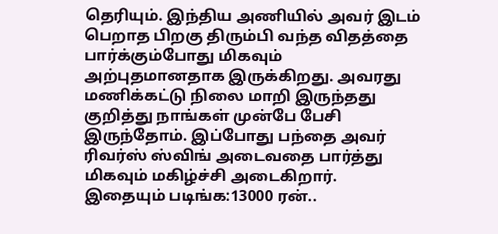தெரியும். இந்திய அணியில் அவர் இடம் பெறாத பிறகு திரும்பி வந்த விதத்தை பார்க்கும்போது மிகவும் அற்புதமானதாக இருக்கிறது. அவரது மணிக்கட்டு நிலை மாறி இருந்தது குறித்து நாங்கள் முன்பே பேசி இருந்தோம். இப்போது பந்தை அவர் ரிவர்ஸ் ஸ்விங் அடைவதை பார்த்து மிகவும் மகிழ்ச்சி அடைகிறார்.
இதையும் படிங்க:13000 ரன்..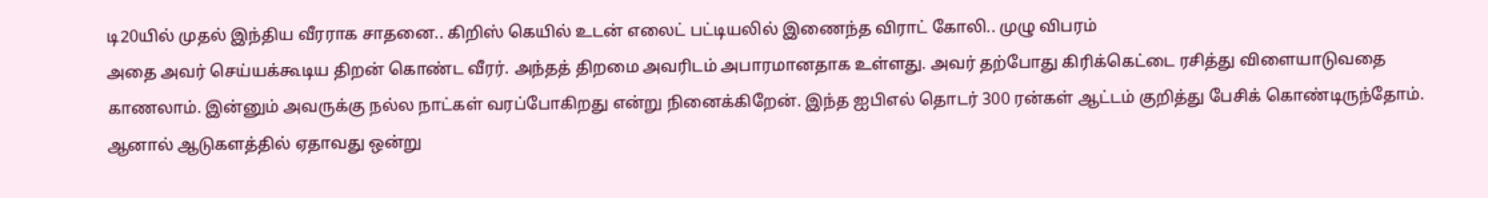டி20யில் முதல் இந்திய வீரராக சாதனை.. கிறிஸ் கெயில் உடன் எலைட் பட்டியலில் இணைந்த விராட் கோலி.. முழு விபரம்
அதை அவர் செய்யக்கூடிய திறன் கொண்ட வீரர். அந்தத் திறமை அவரிடம் அபாரமானதாக உள்ளது. அவர் தற்போது கிரிக்கெட்டை ரசித்து விளையாடுவதை காணலாம். இன்னும் அவருக்கு நல்ல நாட்கள் வரப்போகிறது என்று நினைக்கிறேன். இந்த ஐபிஎல் தொடர் 300 ரன்கள் ஆட்டம் குறித்து பேசிக் கொண்டிருந்தோம். ஆனால் ஆடுகளத்தில் ஏதாவது ஒன்று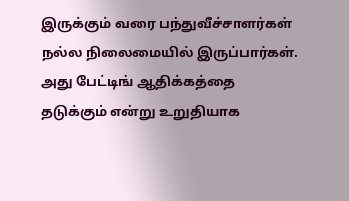இருக்கும் வரை பந்துவீச்சாளர்கள் நல்ல நிலைமையில் இருப்பார்கள். அது பேட்டிங் ஆதிக்கத்தை தடுக்கும் என்று உறுதியாக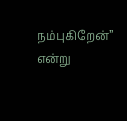நம்புகிறேன்” என்று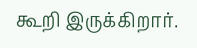கூறி இருக்கிறார்.